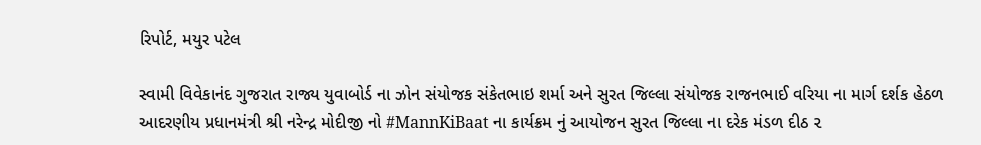રિપોર્ટ, મયુર પટેલ

સ્વામી વિવેકાનંદ ગુજરાત રાજ્ય યુવાબોર્ડ ના ઝોન સંયોજક સંકેતભાઇ શર્મા અને સુરત જિલ્લા સંયોજક રાજનભાઈ વરિયા ના માર્ગ દર્શક હેઠળ આદરણીય પ્રધાનમંત્રી શ્રી નરેન્દ્ર મોદીજી નો #MannKiBaat ના કાર્યક્રમ નું આયોજન સુરત જિલ્લા ના દરેક મંડળ દીઠ ૨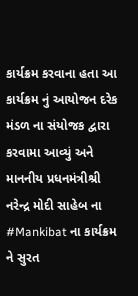કાર્યક્રમ કરવાના હતા આ કાર્યક્રમ નું આયોજન દરેક મંડળ ના સંયોજક દ્વારા કરવામા આવ્યું અને માનનીય પ્રધનમંત્રીશ્રી નરેન્દ્ર મોદી સાહેબ ના #Mankibat ના કાર્યક્રમ ને સુરત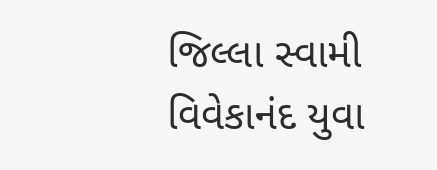જિલ્લા સ્વામી વિવેકાનંદ યુવા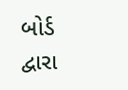બોર્ડ દ્વારા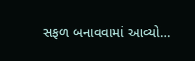સફળ બનાવવામાં આવ્યો…